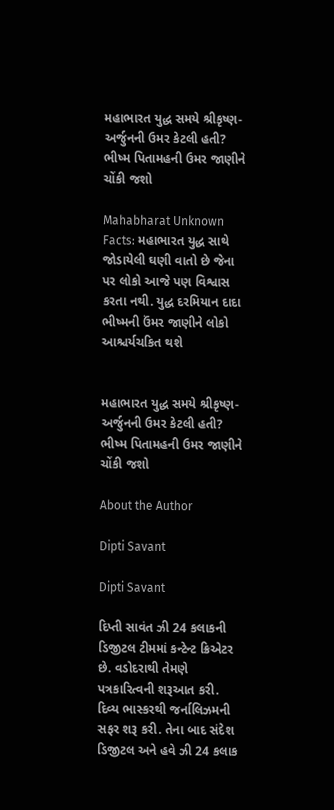મહાભારત યુદ્ધ સમયે શ્રીકૃષ્ણ-અર્જુનની ઉમર કેટલી હતી? ભીષ્મ પિતામહની ઉમર જાણીને ચોંકી જશો

Mahabharat Unknown Facts: મહાભારત યુદ્ધ સાથે જોડાયેલી ઘણી વાતો છે જેના પર લોકો આજે પણ વિશ્વાસ કરતા નથી. યુદ્ધ દરમિયાન દાદા ભીષ્મની ઉંમર જાણીને લોકો આશ્ચર્યચકિત થશે


મહાભારત યુદ્ધ સમયે શ્રીકૃષ્ણ-અર્જુનની ઉમર કેટલી હતી? ભીષ્મ પિતામહની ઉમર જાણીને ચોંકી જશો

About the Author

Dipti Savant

Dipti Savant

દિપ્તી સાવંત ઝી 24 કલાકની ડિજીટલ ટીમમાં કન્ટેન્ટ ક્રિએટર છે. વડોદરાથી તેમણે પત્રકારિત્વની શરૂઆત કરી. દિવ્ય ભાસ્કરથી જર્નાલિઝમની સફર શરૂ કરી. તેના બાદ સંદેશ ડિજીટલ અને હવે ઝી 24 કલાક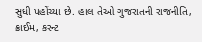સુધી પહોંચ્યા છે. હાલ તેઓ ગુજરાતની રાજનીતિ, ક્રાઈમ, કરન્ટ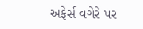અફેર્સ વગેરે પર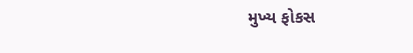મુખ્ય ફોકસ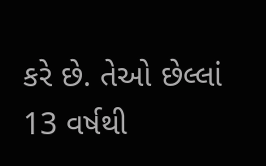કરે છે. તેઓ છેલ્લાં 13 વર્ષથી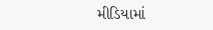મીડિયામાં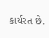કાર્યરત છે.